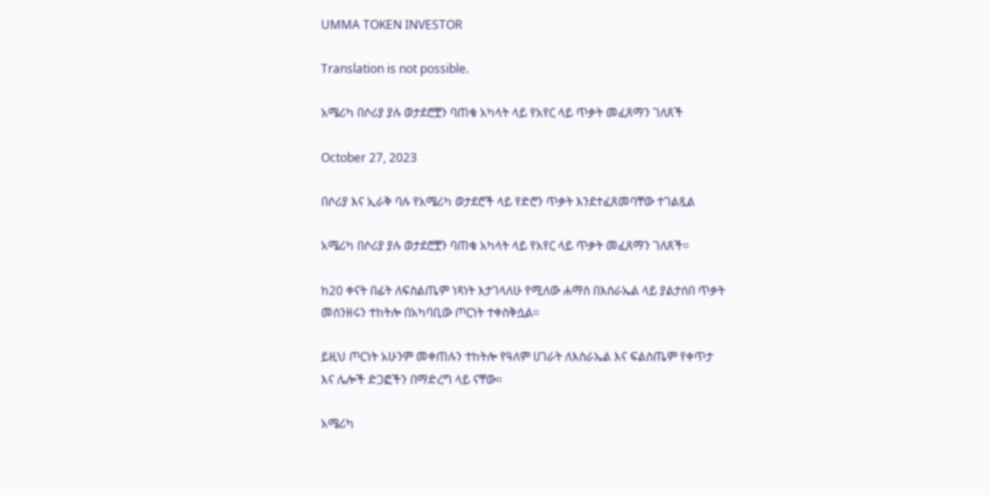UMMA TOKEN INVESTOR

Translation is not possible.

አሜሪካ በሶሪያ ያሉ ወታደሮቿን ባጠቁ አካላት ላይ የአየር ላይ ጥቃት መፈጸማን ገለጸች

October 27, 2023

በሶሪያ እና ኢራቅ ባሉ የአሜሪካ ወታደሮች ላይ የድሮን ጥቃት እንደተፈጸመባቸው ተገልጿል

አሜሪካ በሶሪያ ያሉ ወታደሮቿን ባጠቁ አካላት ላይ የአየር ላይ ጥቃት መፈጸማን ገለጸች።

ከ20 ቀናት በፊት ለፍስልጤም ነጻነት እታገላለሁ የሚለው ሐማስ በእስራኤል ላይ ያልታሰበ ጥቃት መሰንዘሩን ተከትሎ በአካባቢው ጦርነት ተቀስቅሷል፡፡

ይዚህ ጦርነት አሁንም መቀጠሉን ተከትሎ የዓለም ሀገራት ለእስራኤል እና ፍልስጤም የቀጥታ እና ሌሎች ድጋፎችን በማድረግ ላይ ናቸው።

አሜሪካ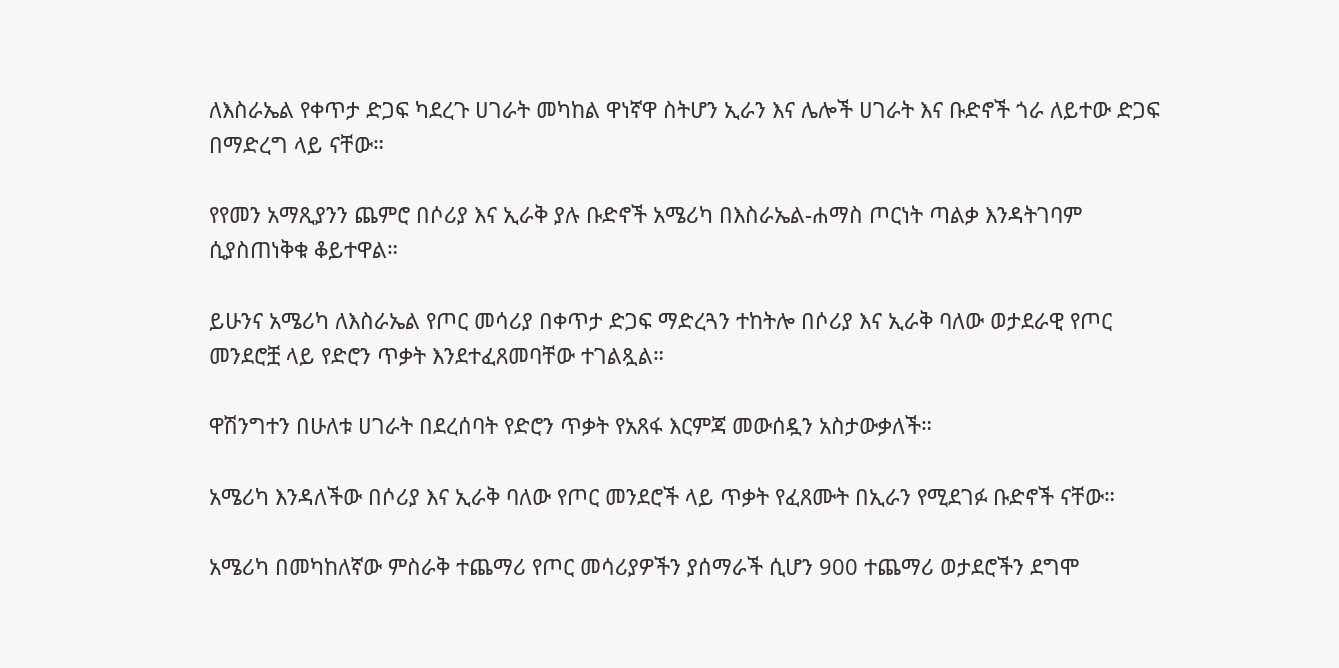ለእስራኤል የቀጥታ ድጋፍ ካደረጉ ሀገራት መካከል ዋነኛዋ ስትሆን ኢራን እና ሌሎች ሀገራት እና ቡድኖች ጎራ ለይተው ድጋፍ በማድረግ ላይ ናቸው።

የየመን አማጺያንን ጨምሮ በሶሪያ እና ኢራቅ ያሉ ቡድኖች አሜሪካ በእስራኤል-ሐማስ ጦርነት ጣልቃ እንዳትገባም ሲያስጠነቅቁ ቆይተዋል።

ይሁንና አሜሪካ ለእስራኤል የጦር መሳሪያ በቀጥታ ድጋፍ ማድረጓን ተከትሎ በሶሪያ እና ኢራቅ ባለው ወታደራዊ የጦር መንደሮቿ ላይ የድሮን ጥቃት እንደተፈጸመባቸው ተገልጿል።

ዋሽንግተን በሁለቱ ሀገራት በደረሰባት የድሮን ጥቃት የአጸፋ እርምጃ መውሰዷን አስታውቃለች።

አሜሪካ እንዳለችው በሶሪያ እና ኢራቅ ባለው የጦር መንደሮች ላይ ጥቃት የፈጸሙት በኢራን የሚደገፉ ቡድኖች ናቸው።

አሜሪካ በመካከለኛው ምስራቅ ተጨማሪ የጦር መሳሪያዎችን ያሰማራች ሲሆን 900 ተጨማሪ ወታደሮችን ደግሞ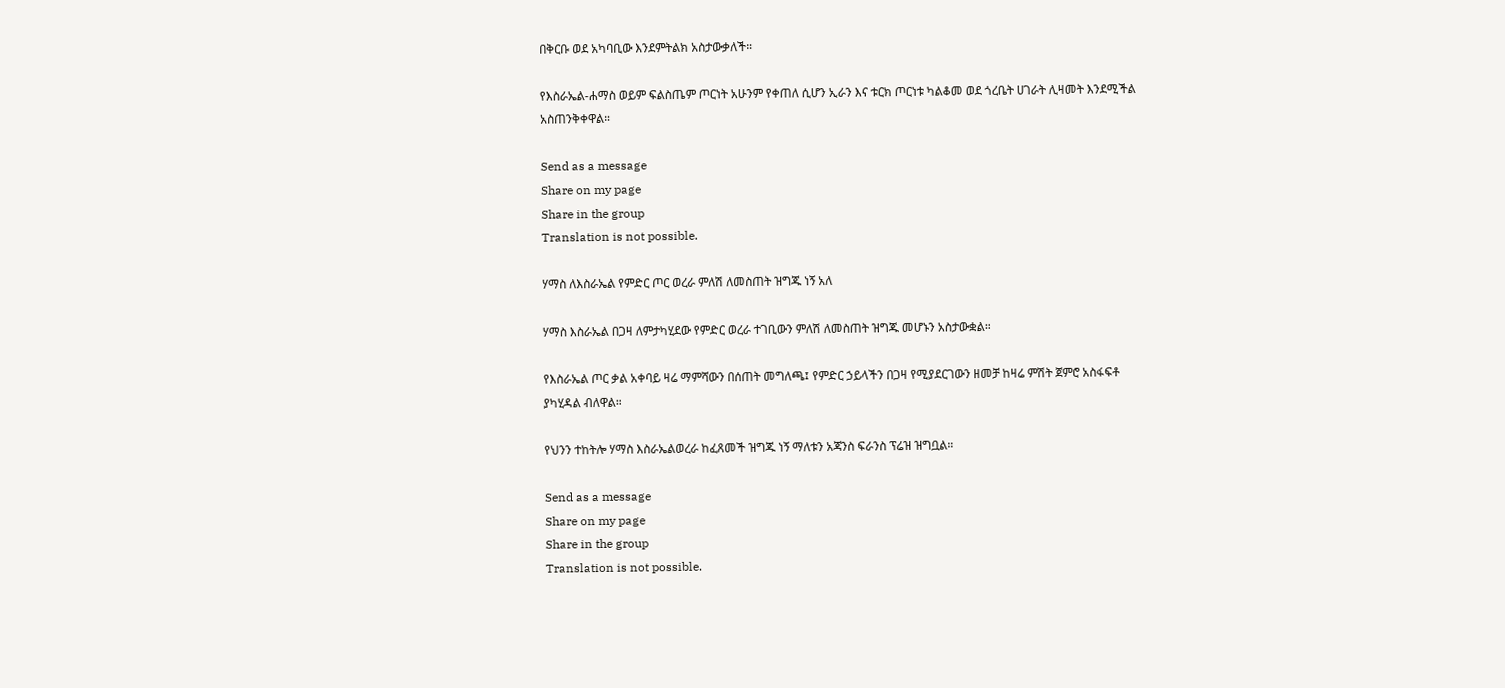በቅርቡ ወደ አካባቢው እንደምትልክ አስታውቃለች።

የእስራኤል-ሐማስ ወይም ፍልስጤም ጦርነት አሁንም የቀጠለ ሲሆን ኢራን እና ቱርክ ጦርነቱ ካልቆመ ወደ ጎረቤት ሀገራት ሊዛመት እንደሚችል አስጠንቅቀዋል።

Send as a message
Share on my page
Share in the group
Translation is not possible.

ሃማስ ለእስራኤል የምድር ጦር ወረራ ምለሽ ለመስጠት ዝግጁ ነኝ አለ

ሃማስ እስራኤል በጋዛ ለምታካሂደው የምድር ወረራ ተገቢውን ምለሽ ለመስጠት ዝግጁ መሆኑን አስታውቋል።

የእስራኤል ጦር ቃል አቀባይ ዛሬ ማምሻውን በሰጠት መግለጫ፤ የምድር ኃይላችን በጋዛ የሚያደርገውን ዘመቻ ከዛሬ ምሽት ጀምሮ አስፋፍቶ ያካሂዳል ብለዋል።

የህንን ተከትሎ ሃማስ እስራኤልወረራ ከፈጸመች ዝግጁ ነኝ ማለቱን አጃንስ ፍራንስ ፕሬዝ ዝግቧል።

Send as a message
Share on my page
Share in the group
Translation is not possible.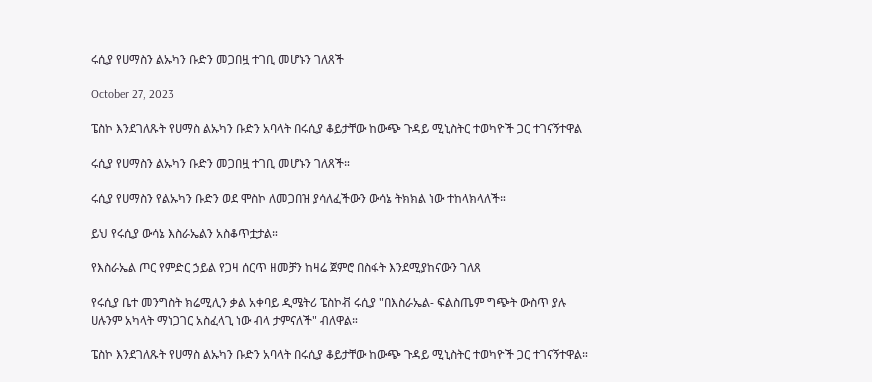ሩሲያ የሀማስን ልኡካን ቡድን መጋበዟ ተገቢ መሆኑን ገለጸች

October 27, 2023

ፔስኮ እንደገለጹት የሀማስ ልኡካን ቡድን አባላት በሩሲያ ቆይታቸው ከውጭ ጉዳይ ሚኒስትር ተወካዮች ጋር ተገናኝተዋል

ሩሲያ የሀማስን ልኡካን ቡድን መጋበዟ ተገቢ መሆኑን ገለጸች።

ሩሲያ የሀማስን የልኡካን ቡድን ወደ ሞስኮ ለመጋበዝ ያሳለፈችውን ውሳኔ ትክክል ነው ተከላክላለች።

ይህ የሩሲያ ውሳኔ እስራኤልን አስቆጥቷታል።

የእስራኤል ጦር የምድር ኃይል የጋዛ ሰርጥ ዘመቻን ከዛሬ ጀምሮ በስፋት እንደሚያከናውን ገለጸ

የሩሲያ ቤተ መንግስት ክሬሚሊን ቃል አቀባይ ዲሜትሪ ፔስኮቭ ሩሲያ "በእስራኤል- ፍልስጤም ግጭት ውስጥ ያሉ ሀሉንም አካላት ማነጋገር አስፈላጊ ነው ብላ ታምናለች" ብለዋል።

ፔስኮ እንደገለጹት የሀማስ ልኡካን ቡድን አባላት በሩሲያ ቆይታቸው ከውጭ ጉዳይ ሚኒስትር ተወካዮች ጋር ተገናኝተዋል።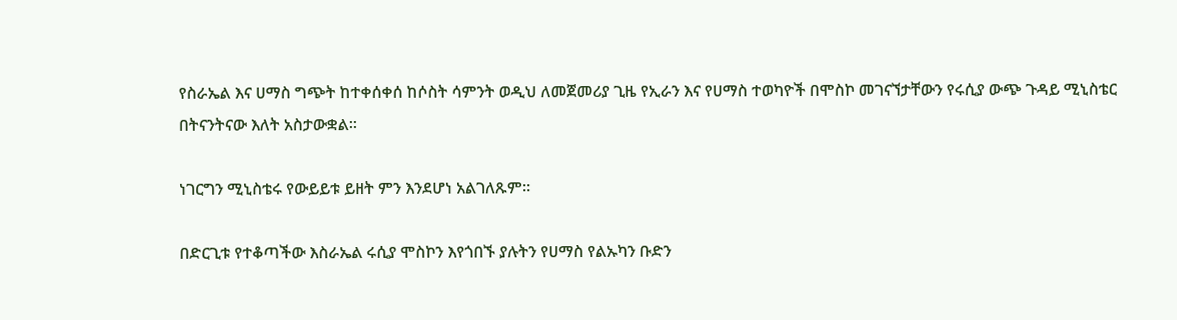የስራኤል እና ሀማስ ግጭት ከተቀሰቀሰ ከሶስት ሳምንት ወዲህ ለመጀመሪያ ጊዜ የኢራን እና የሀማስ ተወካዮች በሞስኮ መገናኘታቸውን የሩሲያ ውጭ ጉዳይ ሚኒስቴር በትናንትናው እለት አስታውቋል።

ነገርግን ሚኒስቴሩ የውይይቱ ይዘት ምን እንደሆነ አልገለጹም።

በድርጊቱ የተቆጣችው እስራኤል ሩሲያ ሞስኮን እየጎበኙ ያሉትን የሀማስ የልኡካን ቡድን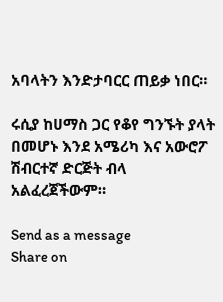አባላትን እንድታባርር ጠይቃ ነበር።

ሩሲያ ከሀማስ ጋር የቆየ ግንኙት ያላት በመሆኑ እንደ አሜሪካ እና አውሮፖ ሽብርተኛ ድርጅት ብላ አልፈረጀችውም።

Send as a message
Share on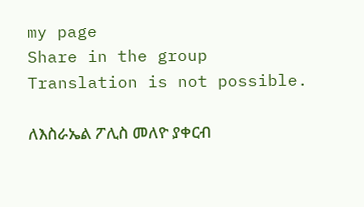my page
Share in the group
Translation is not possible.

ለእስራኤል ፖሊስ መለዮ ያቀርብ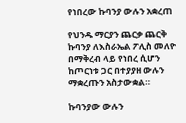የነበረው ኩባንያ ውሉን አቋረጠ

የህንዱ ማርያን ጨርቃ ጨርቅ ኩባንያ ለእስራኤል ፖሊስ መለዮ በማቅረብ ላይ የነበረ ሲሆን ከጦርነቱ ጋር በተያያዘ ውሉን ማቋረጡን አስታውቋል።

ኩባንያው ውሉን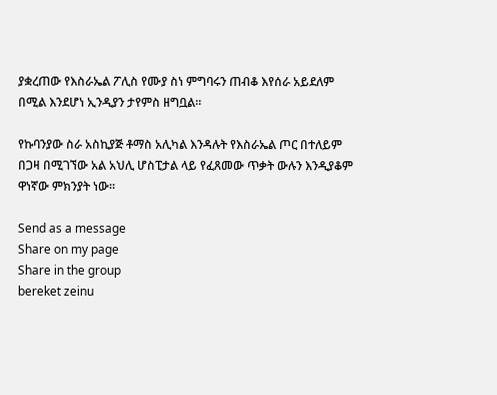ያቋረጠው የእስራኤል ፖሊስ የሙያ ስነ ምግባሩን ጠብቆ እየሰራ አይደለም በሚል እንደሆነ ኢንዲያን ታየምስ ዘግቧል።

የኩባንያው ስራ አስኪያጅ ቶማስ አሊካል እንዳሉት የእስራኤል ጦር በተለይም በጋዛ በሚገኘው አል አህሊ ሆስፒታል ላይ የፈጸመው ጥቃት ውሉን እንዲያቆም ዋነኛው ምክንያት ነው።

Send as a message
Share on my page
Share in the group
bereket zeinu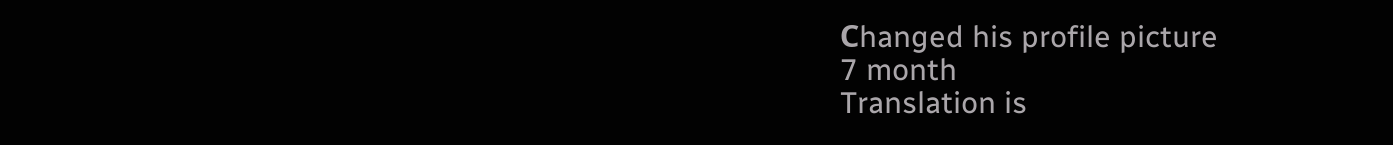Сhanged his profile picture
7 month
Translation is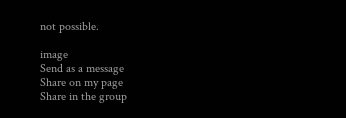not possible.

image
Send as a message
Share on my page
Share in the group